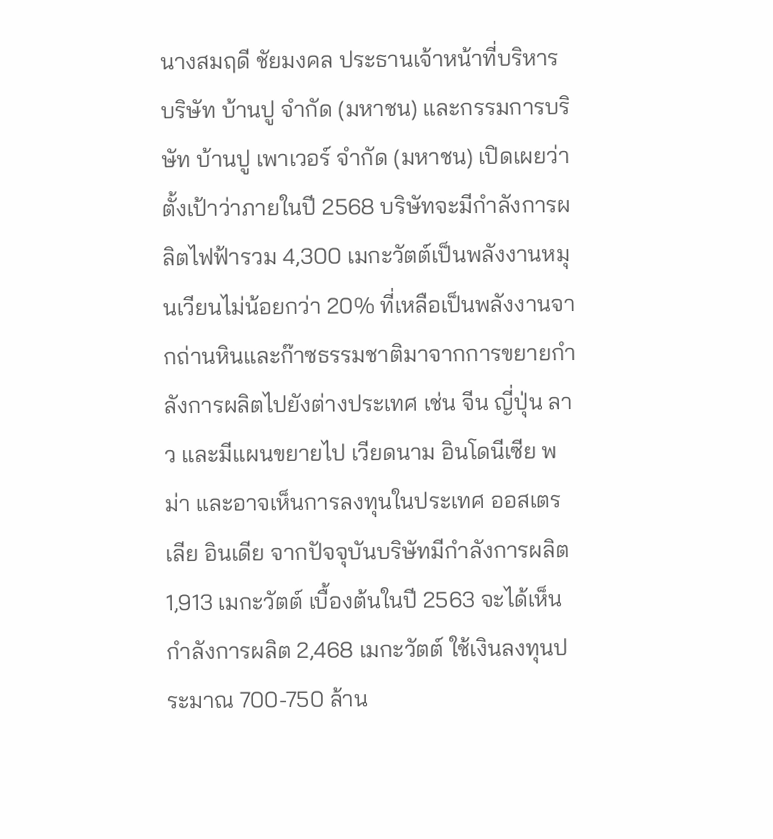นางสมฤดี ชัยมงคล ประธานเจ้าหน้าที่บริหาร บริษัท บ้านปู จำกัด (มหาชน) และกรรมการบริษัท บ้านปู เพาเวอร์ จำกัด (มหาชน) เปิดเผยว่า ตั้งเป้าว่าภายในปี 2568 บริษัทจะมีกำลังการผลิตไฟฟ้ารวม 4,300 เมกะวัตต์เป็นพลังงานหมุนเวียนไม่น้อยกว่า 20% ที่เหลือเป็นพลังงานจากถ่านหินและก๊าซธรรมชาติมาจากการขยายกำลังการผลิตไปยังต่างประเทศ เช่น จีน ญี่ปุ่น ลาว และมีแผนขยายไป เวียดนาม อินโดนีเซีย พม่า และอาจเห็นการลงทุนในประเทศ ออสเตรเลีย อินเดีย จากปัจจุบันบริษัทมีกำลังการผลิต 1,913 เมกะวัตต์ เบื้องต้นในปี 2563 จะได้เห็นกำลังการผลิต 2,468 เมกะวัตต์ ใช้เงินลงทุนประมาณ 700-750 ล้าน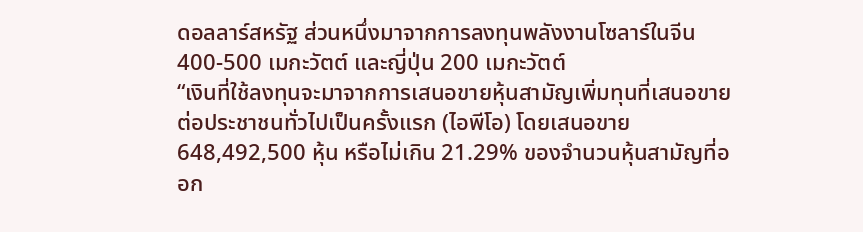ดอลลาร์สหรัฐ ส่วนหนึ่งมาจากการลงทุนพลังงานโซลาร์ในจีน 400-500 เมกะวัตต์ และญี่ปุ่น 200 เมกะวัตต์
“เงินที่ใช้ลงทุนจะมาจากการเสนอขายหุ้นสามัญเพิ่มทุนที่เสนอขายต่อประชาชนทั่วไปเป็นครั้งแรก (ไอพีโอ) โดยเสนอขาย 648,492,500 หุ้น หรือไม่เกิน 21.29% ของจำนวนหุ้นสามัญที่ออก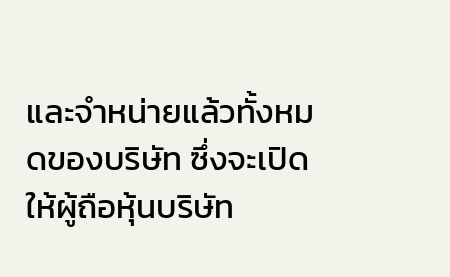และจำหน่ายแล้วทั้งหมดของบริษัท ซึ่งจะเปิดให้ผู้ถือหุ้นบริษัท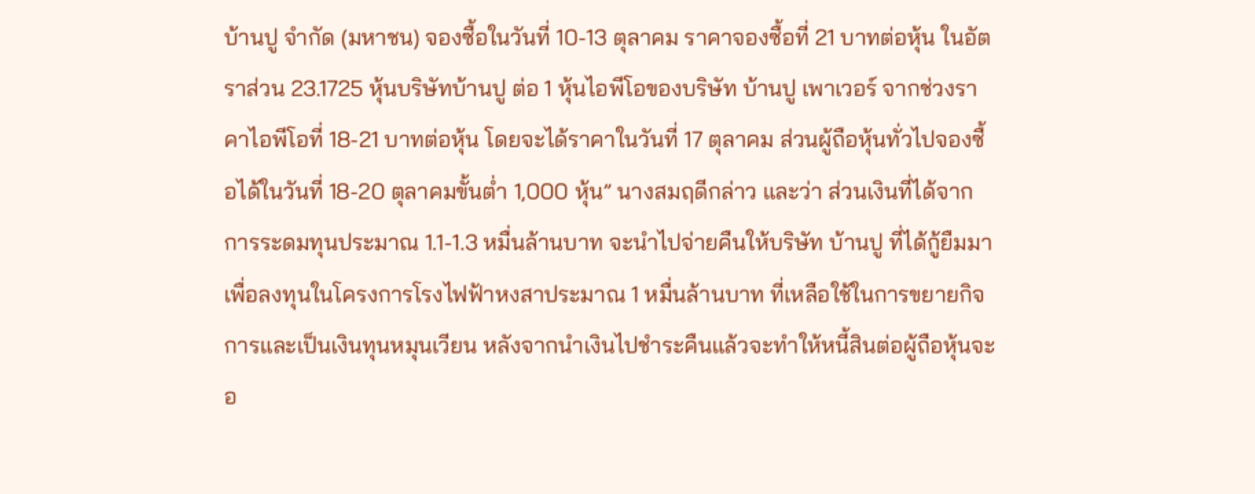บ้านปู จำกัด (มหาชน) จองซื้อในวันที่ 10-13 ตุลาคม ราคาจองซื้อที่ 21 บาทต่อหุ้น ในอัตราส่วน 23.1725 หุ้นบริษัทบ้านปู ต่อ 1 หุ้นไอพีโอของบริษัท บ้านปู เพาเวอร์ จากช่วงราคาไอพีโอที่ 18-21 บาทต่อหุ้น โดยจะได้ราคาในวันที่ 17 ตุลาคม ส่วนผู้ถือหุ้นทั่วไปจองซื้อได้ในวันที่ 18-20 ตุลาคมขั้นต่ำ 1,000 หุ้น” นางสมฤดีกล่าว และว่า ส่วนเงินที่ได้จากการระดมทุนประมาณ 1.1-1.3 หมื่นล้านบาท จะนำไปจ่ายคืนให้บริษัท บ้านปู ที่ได้กู้ยืมมาเพื่อลงทุนในโครงการโรงไฟฟ้าหงสาประมาณ 1 หมื่นล้านบาท ที่เหลือใช้ในการขยายกิจการและเป็นเงินทุนหมุนเวียน หลังจากนำเงินไปชำระคืนแล้วจะทำให้หนี้สินต่อผู้ถือหุ้นจะอ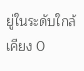ยู่ในระดับใกล้เคียง 0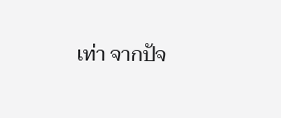เท่า จากปัจ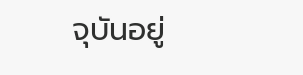จุบันอยู่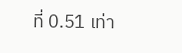ที่ 0.51 เท่า